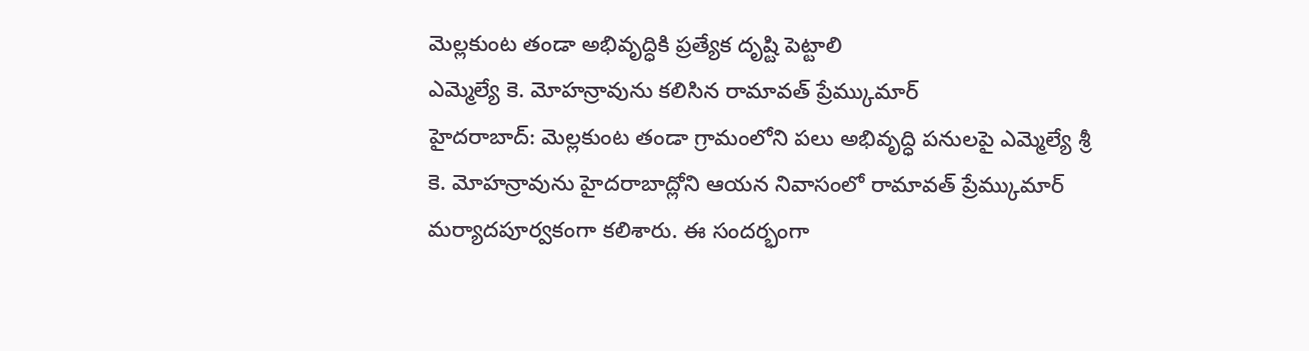మెల్లకుంట తండా అభివృద్ధికి ప్రత్యేక దృష్టి పెట్టాలి
ఎమ్మెల్యే కె. మోహన్రావును కలిసిన రామావత్ ప్రేమ్కుమార్
హైదరాబాద్: మెల్లకుంట తండా గ్రామంలోని పలు అభివృద్ధి పనులపై ఎమ్మెల్యే శ్రీ కె. మోహన్రావును హైదరాబాద్లోని ఆయన నివాసంలో రామావత్ ప్రేమ్కుమార్ మర్యాదపూర్వకంగా కలిశారు. ఈ సందర్భంగా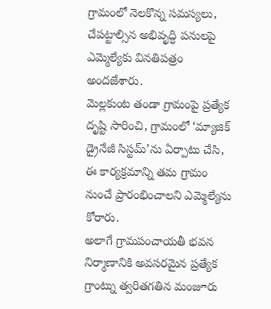గ్రామంలో నెలకొన్న సమస్యలు, చేపట్టాల్సిన అభివృద్ధి పనులపై ఎమ్మెల్యేకు వినతిపత్రం అందజేశారు.
మెల్లకుంట తండా గ్రామంపై ప్రత్యేక దృష్టి సారించి, గ్రామంలో ‘మ్యాజిక్ డ్రైనేజీ సిస్టమ్’ను ఏర్పాటు చేసి, ఈ కార్యక్రమాన్ని తమ గ్రామం నుంచే ప్రారంభించాలని ఎమ్మెల్యేను కోరారు.
అలాగే గ్రామపంచాయతీ భవన నిర్మాణానికి అవసరమైన ప్రత్యేక గ్రాంట్ను త్వరితగతిన మంజూరు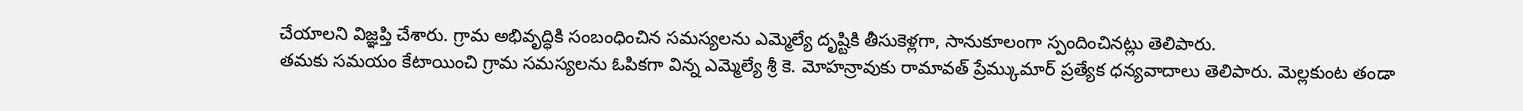చేయాలని విజ్ఞప్తి చేశారు. గ్రామ అభివృద్ధికి సంబంధించిన సమస్యలను ఎమ్మెల్యే దృష్టికి తీసుకెళ్లగా, సానుకూలంగా స్పందించినట్లు తెలిపారు.
తమకు సమయం కేటాయించి గ్రామ సమస్యలను ఓపికగా విన్న ఎమ్మెల్యే శ్రీ కె. మోహన్రావుకు రామావత్ ప్రేమ్కుమార్ ప్రత్యేక ధన్యవాదాలు తెలిపారు. మెల్లకుంట తండా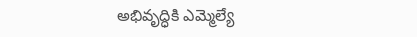అభివృద్ధికి ఎమ్మెల్యే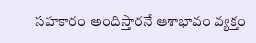సహకారం అందిస్తారనే ఆశాభావం వ్యక్తం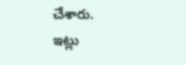చేశారు.
ఇట్లు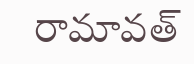రామావత్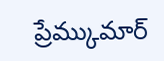ప్రేమ్కుమార్